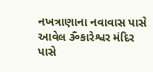નખત્રાણાના નવાવાસ પાસે આવેલ ૐકારેશ્વર મંદિર પાસે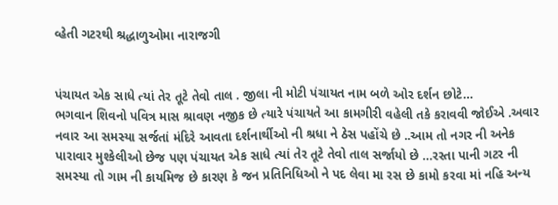વ્હેતી ગટરથી શ્રદ્ધાળુઓમા નારાજગી


પંચાયત એક સાધે ત્યાં તેર તૂટે તેવો તાલ . જીલા ની મોટી પંચાયત નામ બળે ઓર દર્શન છોટે…
ભગવાન શિવનો પવિત્ર માસ શ્રાવણ નજીક છે ત્યારે પંચાયતે આ કામગીરી વહેલી તકે કરાવવી જોઈએ .અવાર નવાર આ સમસ્યા સર્જતાં મંદિરે આવતા દર્શનાર્થીઓ ની શ્રધા ને ઠેસ પહોંચે છે ..આમ તો નગર ની અનેક પારાવાર મુશ્કેલીઓ છેજ પણ પંચાયત એક સાધે ત્યાં તેર તૂટે તેવો તાલ સર્જાયો છે …રસ્તા પાની ગટર ની સમસ્યા તો ગામ ની કાયમિજ છે કારણ કે જન પ્રતિનિધિઓ ને પદ લેવા મા રસ છે કામો કરવા માં નહિ અન્ય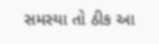સમસ્યા તો ઠીક આ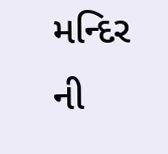મન્દિર ની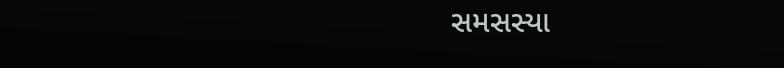સમસસ્યા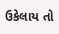ઉકેલાય તો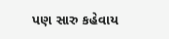પણ સારુ કહેવાય